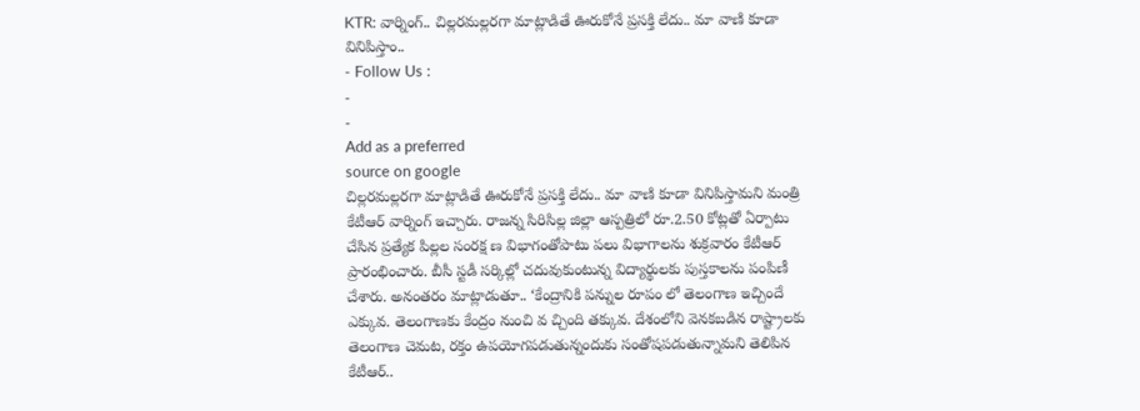KTR: వార్నింగ్.. చిల్లరమల్లరగా మాట్లాడితే ఊరుకోనే ప్రసక్తి లేదు.. మా వాణి కూడా వినిపిస్తాం..
- Follow Us :
-
-
Add as a preferred
source on google
చిల్లరమల్లరగా మాట్లాడితే ఊరుకోనే ప్రసక్తి లేదు.. మా వాణి కూడా వినిపిస్తామని మంత్రి కేటీఆర్ వార్నింగ్ ఇచ్చారు. రాజన్న సిరిసిల్ల జిల్లా ఆస్పత్రిలో రూ.2.50 కోట్లతో ఏర్పాటు చేసిన ప్రత్యేక పిల్లల సంరక్ష ణ విభాగంతోపాటు పలు విభాగాలను శుక్రవారం కేటీఆర్ ప్రారంభించారు. బీసీ స్టడీ సర్కిల్లో చదువుకుంటున్న విద్యార్థులకు పుస్తకాలను పంపిణీ చేశారు. అనంతరం మాట్లాడుతూ.. ‘కేంద్రానికి పన్నుల రూపం లో తెలంగాణ ఇచ్చిందే ఎక్కువ. తెలంగాణకు కేంద్రం నుంచి వ చ్చింది తక్కువ. దేశంలోని వెనకబడిన రాష్ట్రాలకు తెలంగాణ చెమట, రక్తం ఉపయోగపడుతున్నందుకు సంతోషపడుతున్నామని తెలిపిన కేటీఆర్..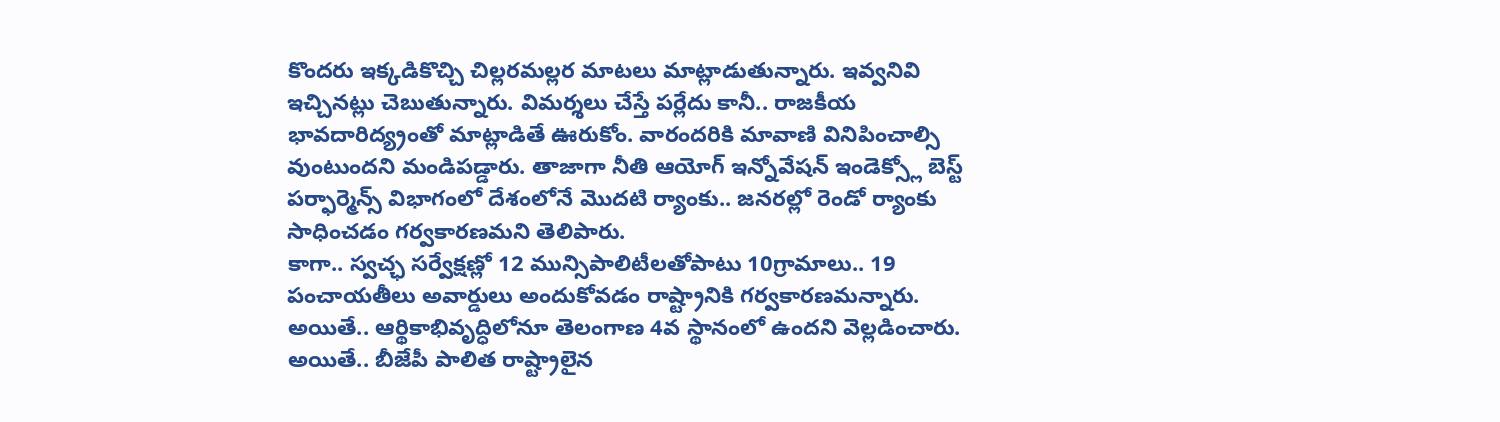కొందరు ఇక్కడికొచ్చి చిల్లరమల్లర మాటలు మాట్లాడుతున్నారు. ఇవ్వనివి ఇచ్చినట్లు చెబుతున్నారు. విమర్శలు చేస్తే పర్లేదు కానీ.. రాజకీయ భావదారిద్య్రంతో మాట్లాడితే ఊరుకోం. వారందరికి మావాణి వినిపించాల్సి వుంటుందని మండిపడ్డారు. తాజాగా నీతి ఆయోగ్ ఇన్నోవేషన్ ఇండెక్స్లో బెస్ట్ పర్ఫార్మెన్స్ విభాగంలో దేశంలోనే మొదటి ర్యాంకు.. జనరల్లో రెండో ర్యాంకు సాధించడం గర్వకారణమని తెలిపారు.
కాగా.. స్వచ్ఛ సర్వేక్షణ్లో 12 మున్సిపాలిటీలతోపాటు 10గ్రామాలు.. 19 పంచాయతీలు అవార్డులు అందుకోవడం రాష్ట్రానికి గర్వకారణమన్నారు. అయితే.. ఆర్థికాభివృద్ధిలోనూ తెలంగాణ 4వ స్థానంలో ఉందని వెల్లడించారు. అయితే.. బీజేపీ పాలిత రాష్ట్రాలైన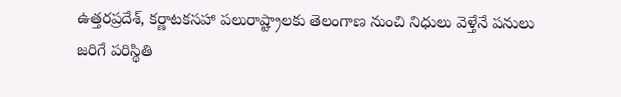ఉత్తరప్రదేశ్, కర్ణాటకసహా పలురాష్ట్రాలకు తెలంగాణ నుంచి నిధులు వెళ్తేనే పనులు జరిగే పరిస్థితి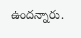ఉందన్నారు.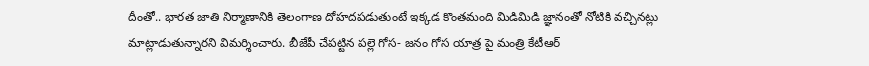దీంతో.. భారత జాతి నిర్మాణానికి తెలంగాణ దోహదపడుతుంటే ఇక్కడ కొంతమంది మిడిమిడి జ్ఞానంతో నోటికి వచ్చినట్లు మాట్లాడుతున్నారని విమర్శించారు. బీజేపీ చేపట్టిన పల్లె గోస- జనం గోస యాత్ర పై మంత్రి కేటీఆర్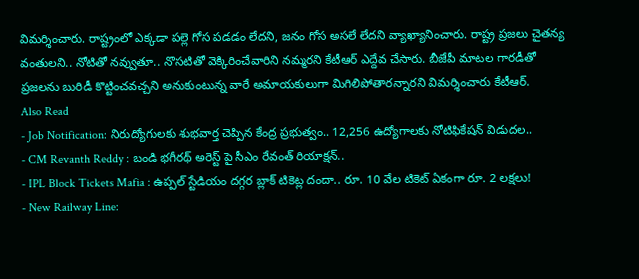విమర్శించారు. రాష్ట్రంలో ఎక్కడా పల్లె గోస పడడం లేదని, జనం గోస అసలే లేదని వ్యాఖ్యానించారు. రాష్ట్ర ప్రజలు చైతన్య వంతులని.. నోటితో నవ్వుతూ.. నొసటితో వెక్కిరించేవారిని నమ్మరని కేటీఆర్ ఎద్దేవ చేసారు. బీజేపీ మాటల గారడీతో ప్రజలను బురిడీ కొట్టించవచ్చని అనుకుంటున్న వారే అమాయకులుగా మిగిలిపోతారన్నారని విమర్శించారు కేటీఆర్.
Also Read
- Job Notification: నిరుద్యోగులకు శుభవార్త చెప్పిన కేంద్ర ప్రభుత్వం.. 12,256 ఉద్యోగాలకు నోటిఫికేషన్ విడుదల..
- CM Revanth Reddy : బండి భగీరథ్ అరెస్ట్ పై సీఎం రేవంత్ రియాక్షన్..
- IPL Block Tickets Mafia : ఉప్పల్ స్టేడియం దగ్గర బ్లాక్ టికెట్ల దందా.. రూ. 10 వేల టికెట్ ఏకంగా రూ. 2 లక్షలు!
- New Railway Line: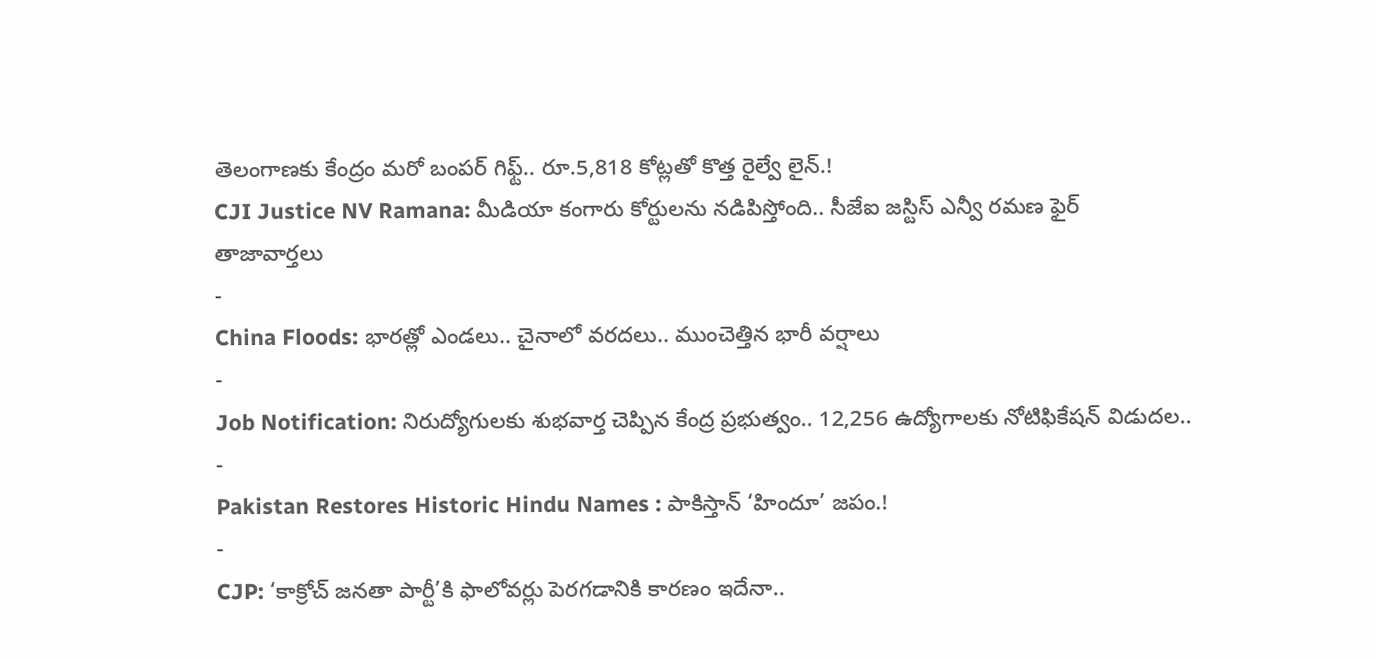తెలంగాణకు కేంద్రం మరో బంపర్ గిఫ్ట్.. రూ.5,818 కోట్లతో కొత్త రైల్వే లైన్.!
CJI Justice NV Ramana: మీడియా కంగారు కోర్టులను నడిపిస్తోంది.. సీజేఐ జస్టిస్ ఎన్వీ రమణ ఫైర్
తాజావార్తలు
-
China Floods: భారత్లో ఎండలు.. చైనాలో వరదలు.. ముంచెత్తిన భారీ వర్షాలు
-
Job Notification: నిరుద్యోగులకు శుభవార్త చెప్పిన కేంద్ర ప్రభుత్వం.. 12,256 ఉద్యోగాలకు నోటిఫికేషన్ విడుదల..
-
Pakistan Restores Historic Hindu Names : పాకిస్తాన్ ‘హిందూ’ జపం.!
-
CJP: ‘కాక్రోచ్ జనతా పార్టీ’కి ఫాలోవర్లు పెరగడానికి కారణం ఇదేనా..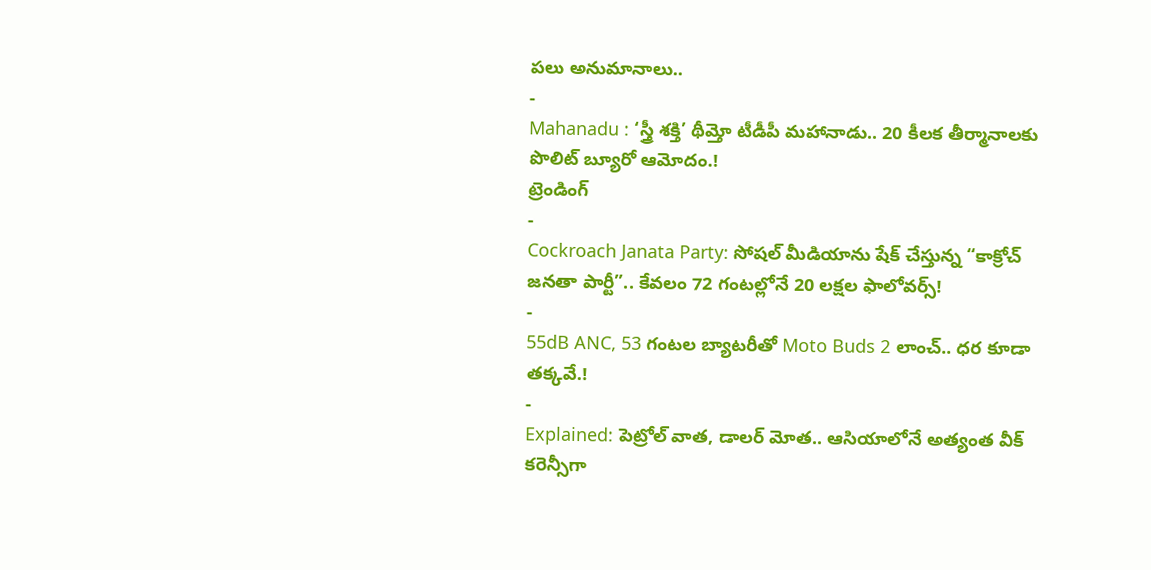పలు అనుమానాలు..
-
Mahanadu : ‘స్త్రీ శక్తి’ థీమ్తో టీడీపీ మహానాడు.. 20 కీలక తీర్మానాలకు పొలిట్ బ్యూరో ఆమోదం.!
ట్రెండింగ్
-
Cockroach Janata Party: సోషల్ మీడియాను షేక్ చేస్తున్న “కాక్రోచ్ జనతా పార్టీ”.. కేవలం 72 గంటల్లోనే 20 లక్షల ఫాలోవర్స్!
-
55dB ANC, 53 గంటల బ్యాటరీతో Moto Buds 2 లాంచ్.. ధర కూడా తక్కవే.!
-
Explained: పెట్రోల్ వాత, డాలర్ మోత.. ఆసియాలోనే అత్యంత వీక్ కరెన్సీగా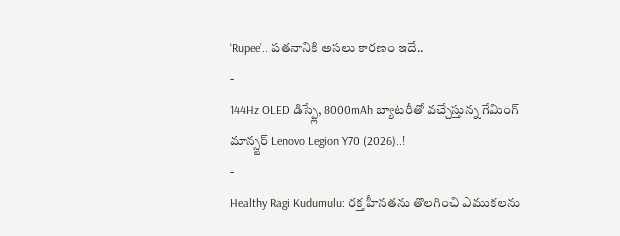‘Rupee’.. పతనానికి అసలు కారణం ఇదే..
-
144Hz OLED డిస్ప్లే, 8000mAh బ్యాటరీతో వచ్చేస్తున్న గేమింగ్ మాన్స్టర్ Lenovo Legion Y70 (2026)..!
-
Healthy Ragi Kudumulu: రక్త హీనతను తొలగించి ఎముకలను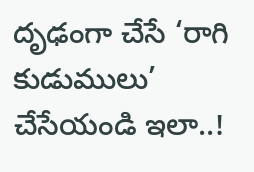దృఢంగా చేసే ‘రాగి కుడుములు’ చేసేయండి ఇలా..!